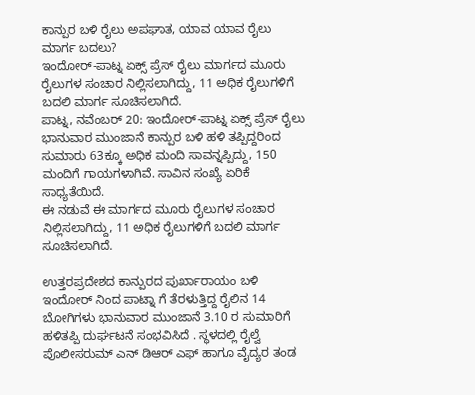ಕಾನ್ಪುರ ಬಳಿ ರೈಲು ಅಪಘಾತ, ಯಾವ ಯಾವ ರೈಲು ಮಾರ್ಗ ಬದಲು?
ಇಂದೋರ್-ಪಾಟ್ನ ಏಕ್ಸ್ ಪ್ರೆಸ್ ರೈಲು ಮಾರ್ಗದ ಮೂರು ರೈಲುಗಳ ಸಂಚಾರ ನಿಲ್ಲಿಸಲಾಗಿದ್ದು, 11 ಅಧಿಕ ರೈಲುಗಳಿಗೆ ಬದಲಿ ಮಾರ್ಗ ಸೂಚಿಸಲಾಗಿದೆ.
ಪಾಟ್ನ, ನವೆಂಬರ್ 20: ಇಂದೋರ್-ಪಾಟ್ನ ಏಕ್ಸ್ ಪ್ರೆಸ್ ರೈಲು ಭಾನುವಾರ ಮುಂಜಾನೆ ಕಾನ್ಪುರ ಬಳಿ ಹಳಿ ತಪ್ಪಿದ್ದರಿಂದ ಸುಮಾರು 63ಕ್ಕೂ ಅಧಿಕ ಮಂದಿ ಸಾವನ್ನಪ್ಪಿದ್ದು, 150 ಮಂದಿಗೆ ಗಾಯಗಳಾಗಿವೆ. ಸಾವಿನ ಸಂಖ್ಯೆ ಏರಿಕೆ ಸಾಧ್ಯತೆಯಿದೆ.
ಈ ನಡುವೆ ಈ ಮಾರ್ಗದ ಮೂರು ರೈಲುಗಳ ಸಂಚಾರ ನಿಲ್ಲಿಸಲಾಗಿದ್ದು, 11 ಅಧಿಕ ರೈಲುಗಳಿಗೆ ಬದಲಿ ಮಾರ್ಗ ಸೂಚಿಸಲಾಗಿದೆ.

ಉತ್ತರಪ್ರದೇಶದ ಕಾನ್ಪುರದ ಪುರ್ಖಾರಾಯಂ ಬಳಿ ಇಂದೋರ್ ನಿಂದ ಪಾಟ್ನಾ ಗೆ ತೆರಳುತ್ತಿದ್ದ ರೈಲಿನ 14 ಬೋಗಿಗಳು ಭಾನುವಾರ ಮುಂಜಾನೆ 3.10 ರ ಸುಮಾರಿಗೆ ಹಳಿತಪ್ಪಿ ದುರ್ಘಟನೆ ಸಂಭವಿಸಿದೆ . ಸ್ಥಳದಲ್ಲಿ ರೈಲ್ವೆ ಪೊಲೀಸರುಮ್ ಎನ್ ಡಿಆರ್ ಎಫ್ ಹಾಗೂ ವೈದ್ಯರ ತಂಡ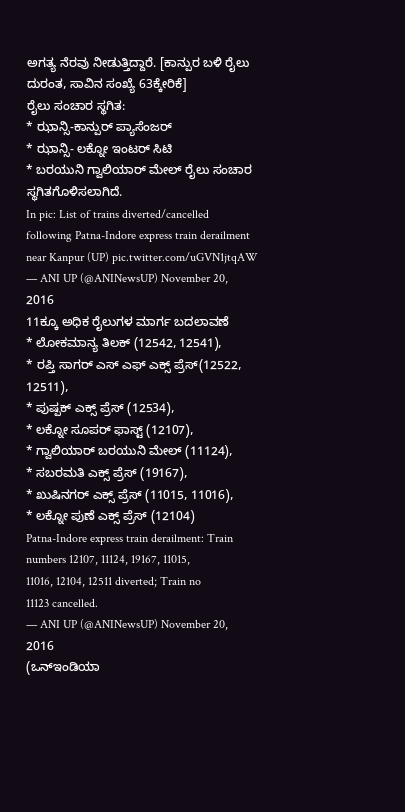ಅಗತ್ಯ ನೆರವು ನೀಡುತ್ತಿದ್ದಾರೆ. [ಕಾನ್ಪುರ ಬಳಿ ರೈಲು ದುರಂತ, ಸಾವಿನ ಸಂಖ್ಯೆ 63ಕ್ಕೇರಿಕೆ]
ರೈಲು ಸಂಚಾರ ಸ್ಥಗಿತ:
* ಝಾನ್ಸಿ-ಕಾನ್ಪುರ್ ಪ್ಯಾಸೆಂಜರ್
* ಝಾನ್ಸಿ- ಲಕ್ನೋ ಇಂಟರ್ ಸಿಟಿ
* ಬರಯುನಿ ಗ್ವಾಲಿಯಾರ್ ಮೇಲ್ ರೈಲು ಸಂಚಾರ ಸ್ಥಗಿತಗೊಳಿಸಲಾಗಿದೆ.
In pic: List of trains diverted/cancelled following Patna-Indore express train derailment near Kanpur (UP) pic.twitter.com/uGVN1jtqAW
— ANI UP (@ANINewsUP) November 20, 2016
11ಕ್ಕೂ ಅಧಿಕ ರೈಲುಗಳ ಮಾರ್ಗ ಬದಲಾವಣೆ
* ಲೋಕಮಾನ್ಯ ತಿಲಕ್ (12542, 12541),
* ರಪ್ತಿ ಸಾಗರ್ ಎಸ್ ಎಫ್ ಎಕ್ಸ್ ಪ್ರೆಸ್(12522, 12511),
* ಪುಷ್ಪಕ್ ಎಕ್ಸ್ ಪ್ರೆಸ್ (12534),
* ಲಕ್ನೋ ಸೂಪರ್ ಫಾಸ್ಟ್ (12107),
* ಗ್ವಾಲಿಯಾರ್ ಬರಯುನಿ ಮೇಲ್ (11124),
* ಸಬರಮತಿ ಎಕ್ಸ್ ಪ್ರೆಸ್ (19167),
* ಖುಷಿನಗರ್ ಎಕ್ಸ್ ಪ್ರೆಸ್ (11015, 11016),
* ಲಕ್ನೋ ಪುಣೆ ಎಕ್ಸ್ ಪ್ರೆಸ್ (12104)
Patna-Indore express train derailment: Train numbers 12107, 11124, 19167, 11015, 11016, 12104, 12511 diverted; Train no 11123 cancelled.
— ANI UP (@ANINewsUP) November 20, 2016
(ಒನ್ಇಂಡಿಯಾ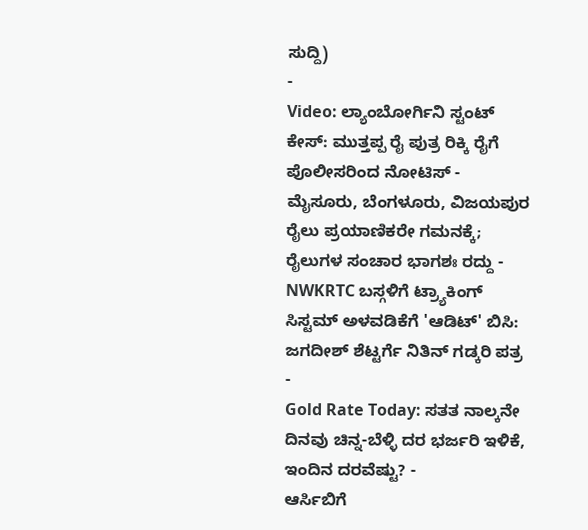ಸುದ್ದಿ)
-
Video: ಲ್ಯಾಂಬೋರ್ಗಿನಿ ಸ್ಟಂಟ್ ಕೇಸ್: ಮುತ್ತಪ್ಪ ರೈ ಪುತ್ರ ರಿಕ್ಕಿ ರೈಗೆ ಪೊಲೀಸರಿಂದ ನೋಟಿಸ್ -
ಮೈಸೂರು, ಬೆಂಗಳೂರು, ವಿಜಯಪುರ ರೈಲು ಪ್ರಯಾಣಿಕರೇ ಗಮನಕ್ಕೆ; ರೈಲುಗಳ ಸಂಚಾರ ಭಾಗಶಃ ರದ್ದು -
NWKRTC ಬಸ್ಗಳಿಗೆ ಟ್ರ್ಯಾಕಿಂಗ್ ಸಿಸ್ಟಮ್ ಅಳವಡಿಕೆಗೆ 'ಆಡಿಟ್' ಬಿಸಿ: ಜಗದೀಶ್ ಶೆಟ್ಟರ್ಗೆ ನಿತಿನ್ ಗಡ್ಕರಿ ಪತ್ರ -
Gold Rate Today: ಸತತ ನಾಲ್ಕನೇ ದಿನವು ಚಿನ್ನ-ಬೆಳ್ಳಿ ದರ ಭರ್ಜರಿ ಇಳಿಕೆ, ಇಂದಿನ ದರವೆಷ್ಟು? -
ಆರ್ಸಿಬಿಗೆ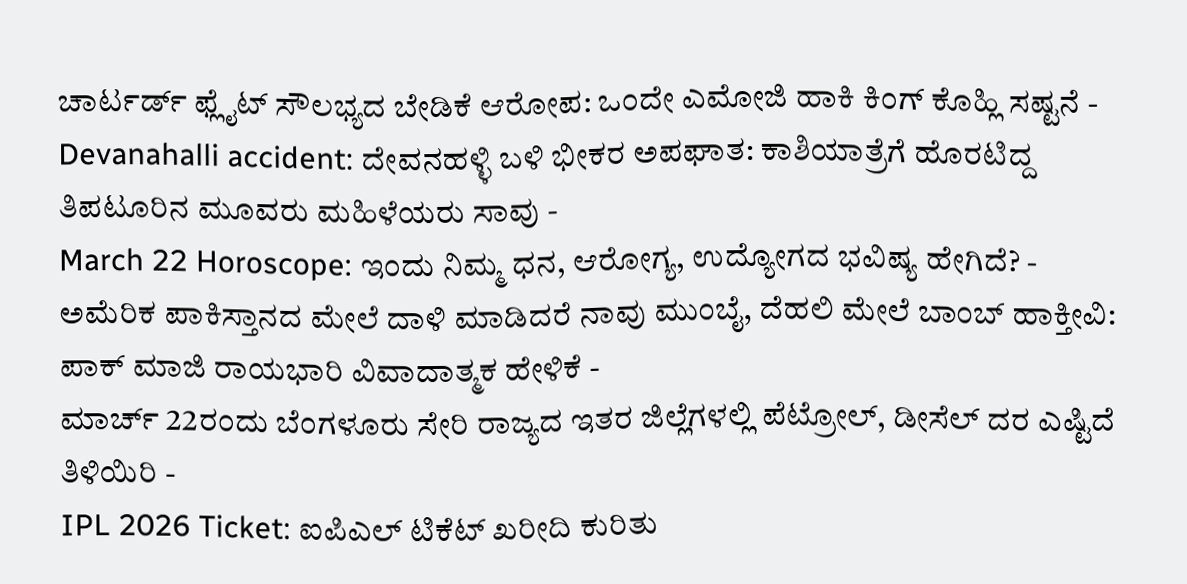ಚಾರ್ಟರ್ಡ್ ಫ್ಲೈಟ್ ಸೌಲಭ್ಯದ ಬೇಡಿಕೆ ಆರೋಪ: ಒಂದೇ ಎಮೋಜಿ ಹಾಕಿ ಕಿಂಗ್ ಕೊಹ್ಲಿ ಸಷ್ಟನೆ -
Devanahalli accident: ದೇವನಹಳ್ಳಿ ಬಳಿ ಭೀಕರ ಅಪಘಾತ: ಕಾಶಿಯಾತ್ರೆಗೆ ಹೊರಟಿದ್ದ ತಿಪಟೂರಿನ ಮೂವರು ಮಹಿಳೆಯರು ಸಾವು -
March 22 Horoscope: ಇಂದು ನಿಮ್ಮ ಧನ, ಆರೋಗ್ಯ, ಉದ್ಯೋಗದ ಭವಿಷ್ಯ ಹೇಗಿದೆ? -
ಅಮೆರಿಕ ಪಾಕಿಸ್ತಾನದ ಮೇಲೆ ದಾಳಿ ಮಾಡಿದರೆ ನಾವು ಮುಂಬೈ, ದೆಹಲಿ ಮೇಲೆ ಬಾಂಬ್ ಹಾಕ್ತೀವಿ: ಪಾಕ್ ಮಾಜಿ ರಾಯಭಾರಿ ವಿವಾದಾತ್ಮಕ ಹೇಳಿಕೆ -
ಮಾರ್ಚ್ 22ರಂದು ಬೆಂಗಳೂರು ಸೇರಿ ರಾಜ್ಯದ ಇತರ ಜಿಲ್ಲೆಗಳಲ್ಲಿ ಪೆಟ್ರೋಲ್, ಡೀಸೆಲ್ ದರ ಎಷ್ಟಿದೆ ತಿಳಿಯಿರಿ -
IPL 2026 Ticket: ಐಪಿಎಲ್ ಟಿಕೆಟ್ ಖರೀದಿ ಕುರಿತು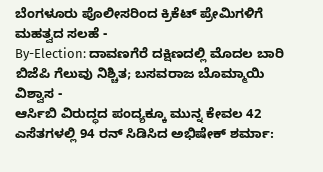ಬೆಂಗಳೂರು ಪೊಲೀಸರಿಂದ ಕ್ರಿಕೆಟ್ ಪ್ರೇಮಿಗಳಿಗೆ ಮಹತ್ವದ ಸಲಹೆ -
By-Election: ದಾವಣಗೆರೆ ದಕ್ಷಿಣದಲ್ಲಿ ಮೊದಲ ಬಾರಿ ಬಿಜೆಪಿ ಗೆಲುವು ನಿಶ್ಚಿತ; ಬಸವರಾಜ ಬೊಮ್ಮಾಯಿ ವಿಶ್ವಾಸ -
ಆರ್ಸಿಬಿ ವಿರುದ್ಧದ ಪಂದ್ಯಕ್ಕೂ ಮುನ್ನ ಕೇವಲ 42 ಎಸೆತಗಳಲ್ಲಿ 94 ರನ್ ಸಿಡಿಸಿದ ಅಭಿಷೇಕ್ ಶರ್ಮಾ: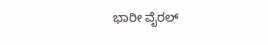ಭಾರೀ ವೈರಲ್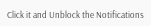Click it and Unblock the Notifications